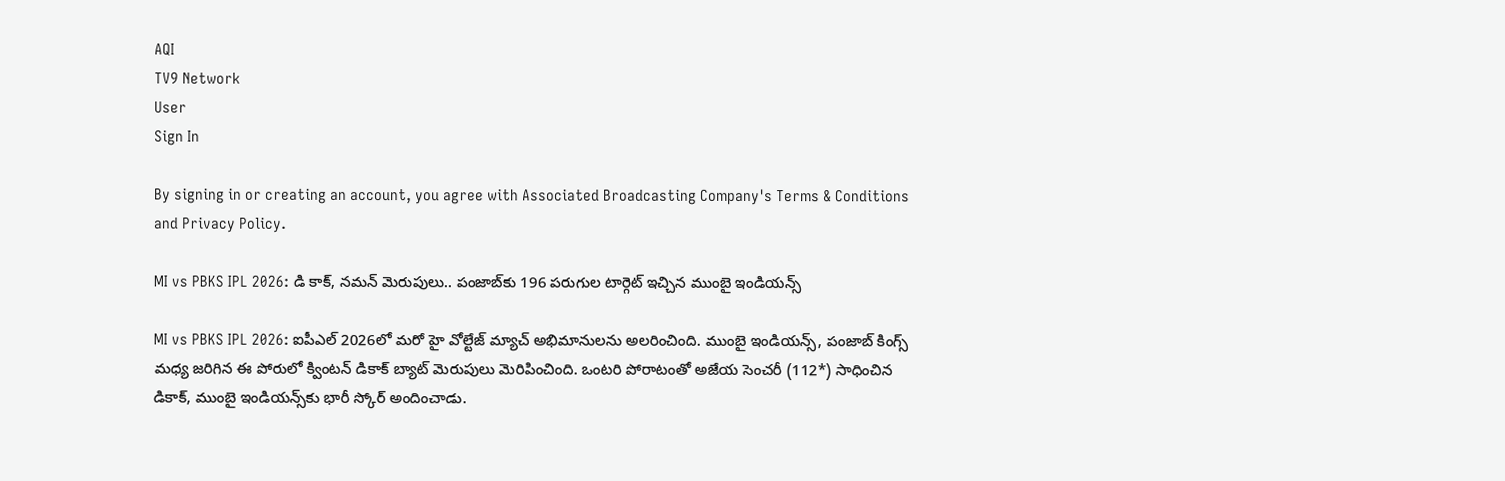AQI
TV9 Network
User
Sign In

By signing in or creating an account, you agree with Associated Broadcasting Company's Terms & Conditions and Privacy Policy.

MI vs PBKS IPL 2026: డి కాక్, నమన్ మెరుపులు.. పంజాబ్‌కు 196 పరుగుల టార్గెట్ ఇచ్చిన ముంబై ఇండియన్స్

MI vs PBKS IPL 2026: ఐపీఎల్ 2026లో మరో హై వోల్టేజ్ మ్యాచ్ అభిమానులను అలరించింది. ముంబై ఇండియన్స్, పంజాబ్ కింగ్స్ మధ్య జరిగిన ఈ పోరులో క్వింటన్ డికాక్ బ్యాట్ మెరుపులు మెరిపించింది. ఒంటరి పోరాటంతో అజేయ సెంచరీ (112*) సాధించిన డికాక్, ముంబై ఇండియన్స్‌కు భారీ స్కోర్ అందించాడు.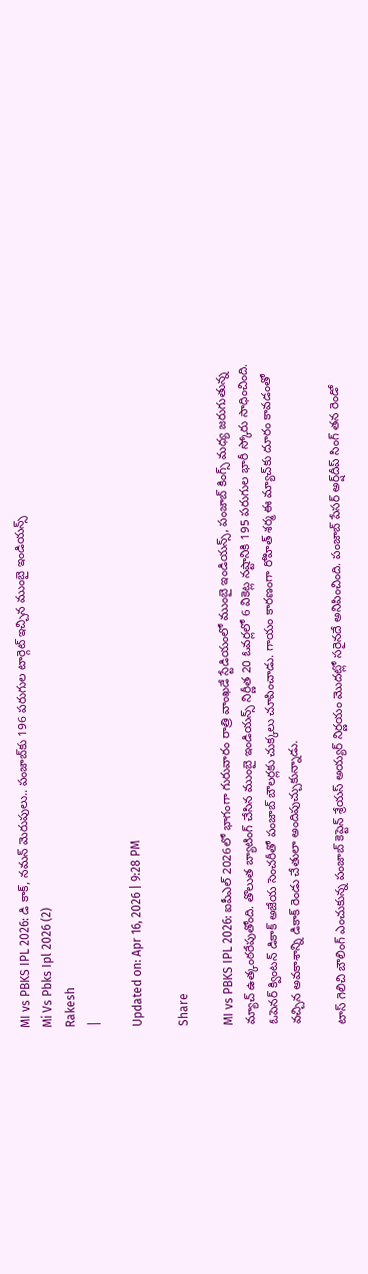MI vs PBKS IPL 2026: డి కాక్, నమన్ మెరుపులు.. పంజాబ్‌కు 196 పరుగుల టార్గెట్ ఇచ్చిన ముంబై ఇండియన్స్
Mi Vs Pbks Ipl 2026 (2)
Rakesh
|

Updated on: Apr 16, 2026 | 9:28 PM

Share

MI vs PBKS IPL 2026: ఐపీఎల్ 2026లో భాగంగా గురువారం రాత్రి వాంఖడే స్టేడియంలో ముంబై ఇండియన్స్, పంజాబ్ కింగ్స్ మధ్య జరుగుతున్న మ్యాచ్ ఉత్కంఠరేపుతోంది. తొలుత బ్యాటింగ్ చేసిన ముంబై ఇండియన్స్ నిర్ణీత 20 ఓవర్లలో 6 వికెట్ల నష్టానికి 195 పరుగుల భారీ స్కోరు సాధించింది. ఓపెనర్ క్వింటన్ డికాక్ అజేయ సెంచరీతో పంజాబ్ బౌలర్లకు చుక్కలు చూపించాడు. గాయం కారణంగా రోహిత్ శర్మ ఈ మ్యాచ్‌కు దూరం కావడంతో వచ్చిన అవకాశాన్ని డికాక్ రెండు చేతులా అందిపుచ్చుకున్నాడు.

టాస్ గెలిచి బౌలింగ్ ఎంచుకున్న పంజాబ్ కెప్టెన్ శ్రేయస్ అయ్యర్ నిర్ణయం మొదట్లో సరైనదే అనిపించింది. పంజాబ్ పేసర్ అర్ష్‌దీప్ సింగ్ తన రెండో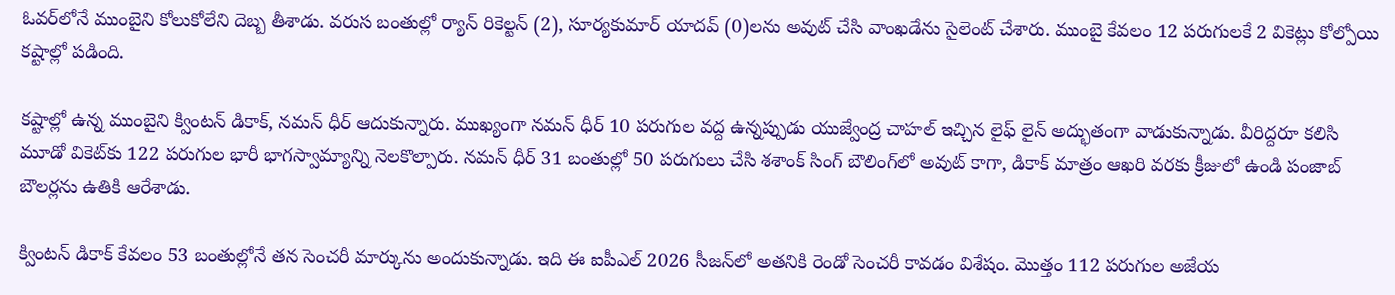ఓవర్‌లోనే ముంబైని కోలుకోలేని దెబ్బ తీశాడు. వరుస బంతుల్లో ర్యాన్ రికెల్టన్ (2), సూర్యకుమార్ యాదవ్ (0)లను అవుట్ చేసి వాంఖడేను సైలెంట్ చేశారు. ముంబై కేవలం 12 పరుగులకే 2 వికెట్లు కోల్పోయి కష్టాల్లో పడింది.

కష్టాల్లో ఉన్న ముంబైని క్వింటన్ డికాక్, నమన్ ధీర్ ఆదుకున్నారు. ముఖ్యంగా నమన్ ధీర్ 10 పరుగుల వద్ద ఉన్నప్పుడు యుజ్వేంద్ర చాహల్ ఇచ్చిన లైఫ్ లైన్ అద్భుతంగా వాడుకున్నాడు. వీరిద్దరూ కలిసి మూడో వికెట్‌కు 122 పరుగుల భారీ భాగస్వామ్యాన్ని నెలకొల్పారు. నమన్ ధీర్ 31 బంతుల్లో 50 పరుగులు చేసి శశాంక్ సింగ్ బౌలింగ్‌లో అవుట్ కాగా, డికాక్ మాత్రం ఆఖరి వరకు క్రీజులో ఉండి పంజాబ్ బౌలర్లను ఉతికి ఆరేశాడు.

క్వింటన్ డికాక్ కేవలం 53 బంతుల్లోనే తన సెంచరీ మార్కును అందుకున్నాడు. ఇది ఈ ఐపీఎల్ 2026 సీజన్‌లో అతనికి రెండో సెంచరీ కావడం విశేషం. మొత్తం 112 పరుగుల అజేయ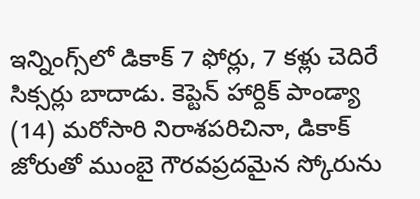ఇన్నింగ్స్‌లో డికాక్ 7 ఫోర్లు, 7 కళ్లు చెదిరే సిక్సర్లు బాదాడు. కెప్టెన్ హార్దిక్ పాండ్యా (14) మరోసారి నిరాశపరిచినా, డికాక్ జోరుతో ముంబై గౌరవప్రదమైన స్కోరును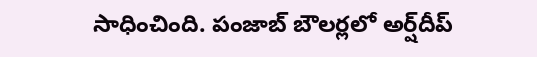సాధించింది. పంజాబ్ బౌలర్లలో అర్ష్‌దీప్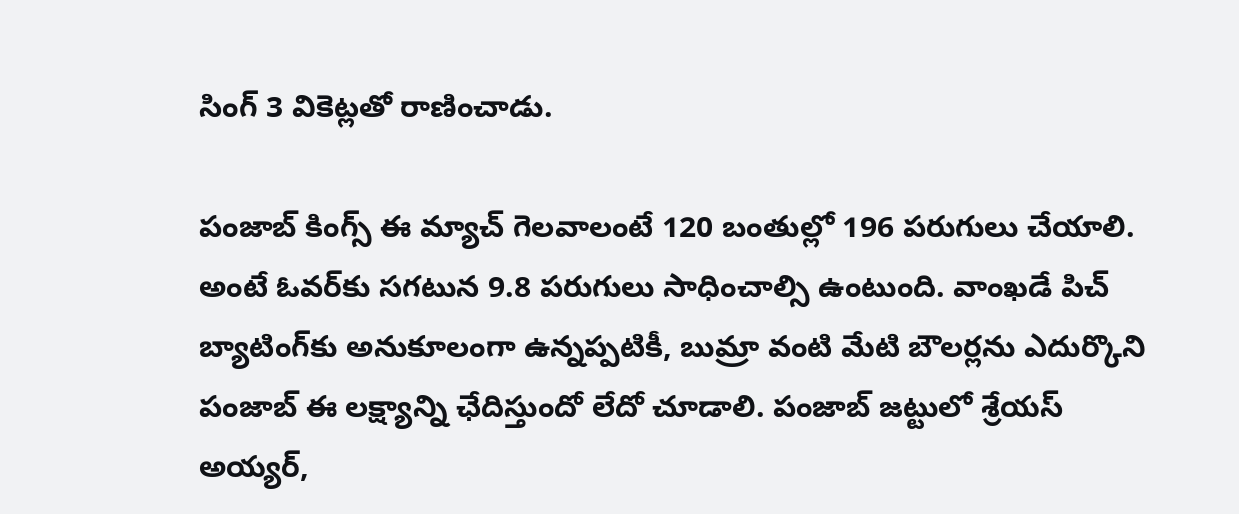సింగ్ 3 వికెట్లతో రాణించాడు.

పంజాబ్ కింగ్స్ ఈ మ్యాచ్ గెలవాలంటే 120 బంతుల్లో 196 పరుగులు చేయాలి. అంటే ఓవర్‌కు సగటున 9.8 పరుగులు సాధించాల్సి ఉంటుంది. వాంఖడే పిచ్ బ్యాటింగ్‌కు అనుకూలంగా ఉన్నప్పటికీ, బుమ్రా వంటి మేటి బౌలర్లను ఎదుర్కొని పంజాబ్ ఈ లక్ష్యాన్ని ఛేదిస్తుందో లేదో చూడాలి. పంజాబ్ జట్టులో శ్రేయస్ అయ్యర్,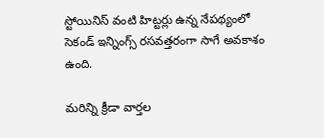స్టోయినిస్ వంటి హిట్టర్లు ఉన్న నేపథ్యంలో సెకండ్ ఇన్నింగ్స్ రసవత్తరంగా సాగే అవకాశం ఉంది.

మరిన్ని క్రీడా వార్తల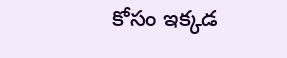కోసం ఇక్కడ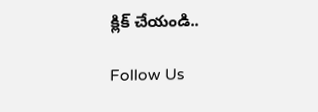క్లిక్ చేయండి..

Follow Us